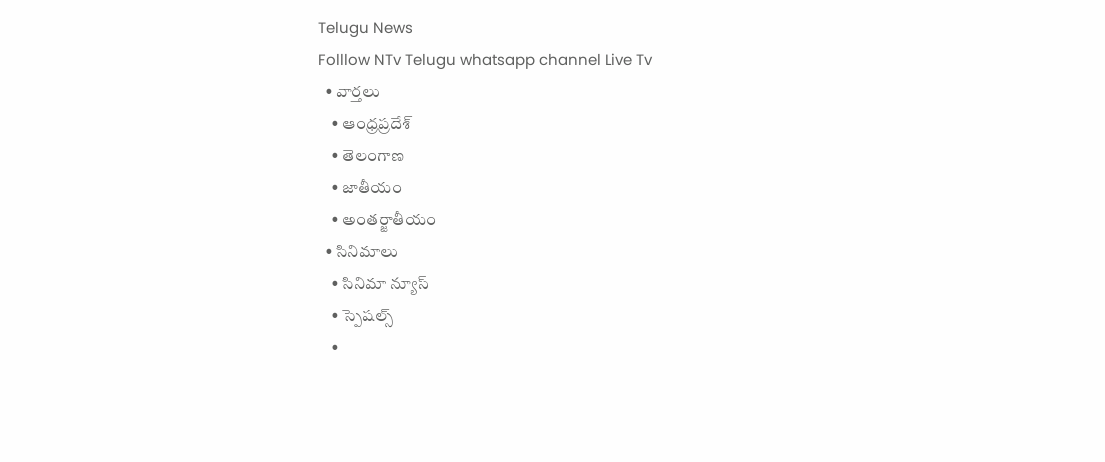Telugu News
Folllow NTv Telugu whatsapp channel Live Tv
  • వార్తలు
    • ఆంధ్రప్రదేశ్
    • తెలంగాణ
    • జాతీయం
    • అంతర్జాతీయం
  • సినిమాలు
    • సినిమా న్యూస్
    • స్పెషల్స్
    •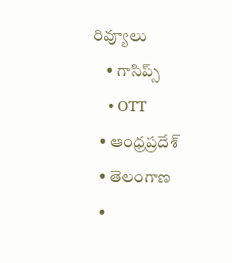రివ్యూలు
    • గాసిప్స్
    • OTT
  • ఆంధ్రప్రదేశ్
  • తెలంగాణ
  •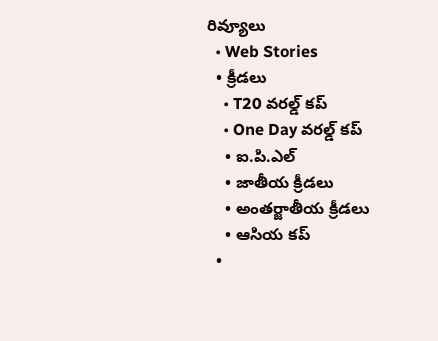రివ్యూలు
  • Web Stories
  • క్రీడలు
    • T20 వరల్డ్ కప్
    • One Day వరల్డ్ కప్
    • ఐ.పి.ఎల్
    • జాతీయ క్రీడలు
    • అంతర్జాతీయ క్రీడలు
    • ఆసియ కప్
  •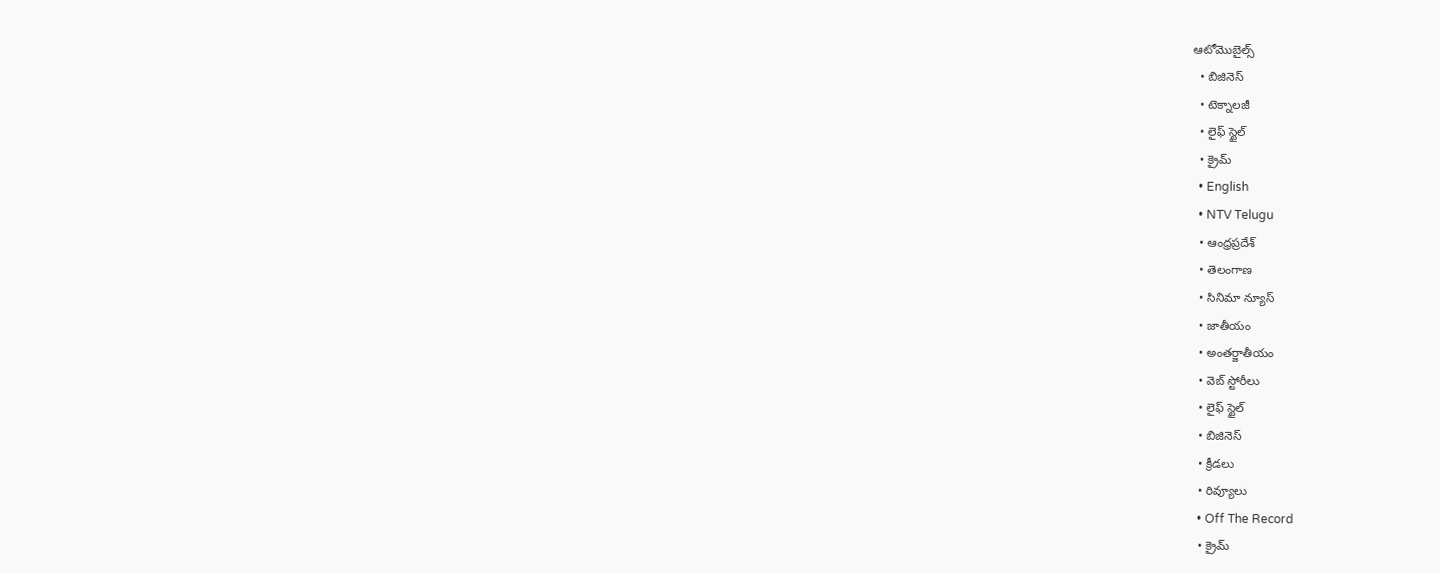ఆటోమొబైల్స్
  • బిజినెస్‌
  • టెక్నాలజీ
  • లైఫ్ స్టైల్
  • క్రైమ్
  • English
  • NTV Telugu
  • ఆంధ్రప్రదేశ్
  • తెలంగాణ
  • సినిమా న్యూస్
  • జాతీయం
  • అంతర్జాతీయం
  • వెబ్ స్టోరీలు
  • లైఫ్ స్టైల్
  • బిజినెస్‌
  • క్రీడలు
  • రివ్యూలు
  • Off The Record
  • క్రైమ్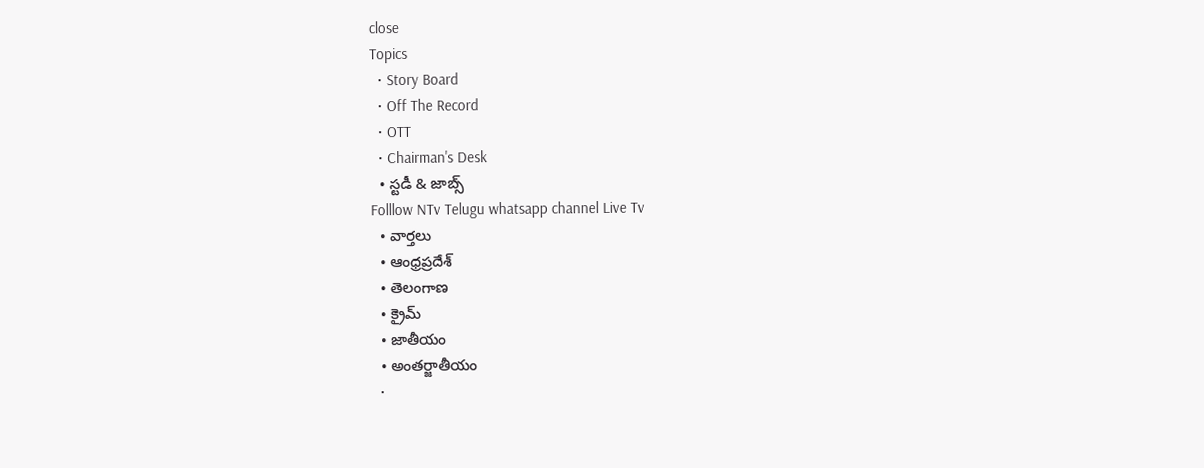close
Topics
  • Story Board
  • Off The Record
  • OTT
  • Chairman's Desk
  • స్టడీ & జాబ్స్
Folllow NTv Telugu whatsapp channel Live Tv
  • వార్తలు
  • ఆంధ్రప్రదేశ్
  • తెలంగాణ
  • క్రైమ్
  • జాతీయం
  • అంతర్జాతీయం
  •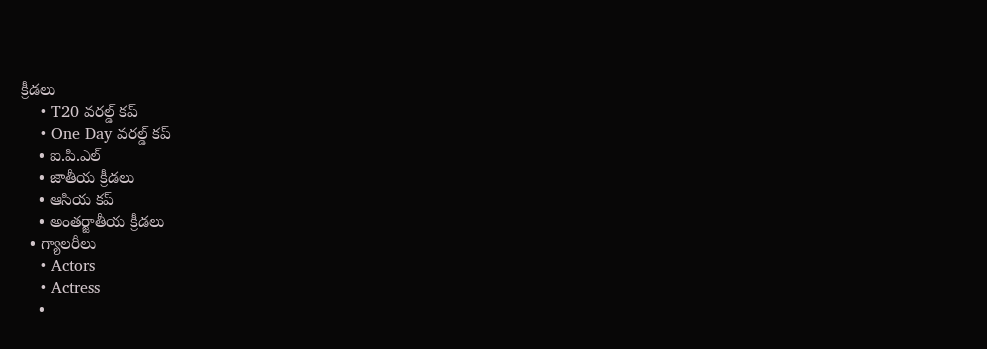క్రీడలు
    • T20 వరల్డ్ కప్
    • One Day వరల్డ్ కప్
    • ఐ.పి.ఎల్
    • జాతీయ క్రీడలు
    • ఆసియ కప్
    • అంతర్జాతీయ క్రీడలు
  • గ్యాలరీలు
    • Actors
    • Actress
    •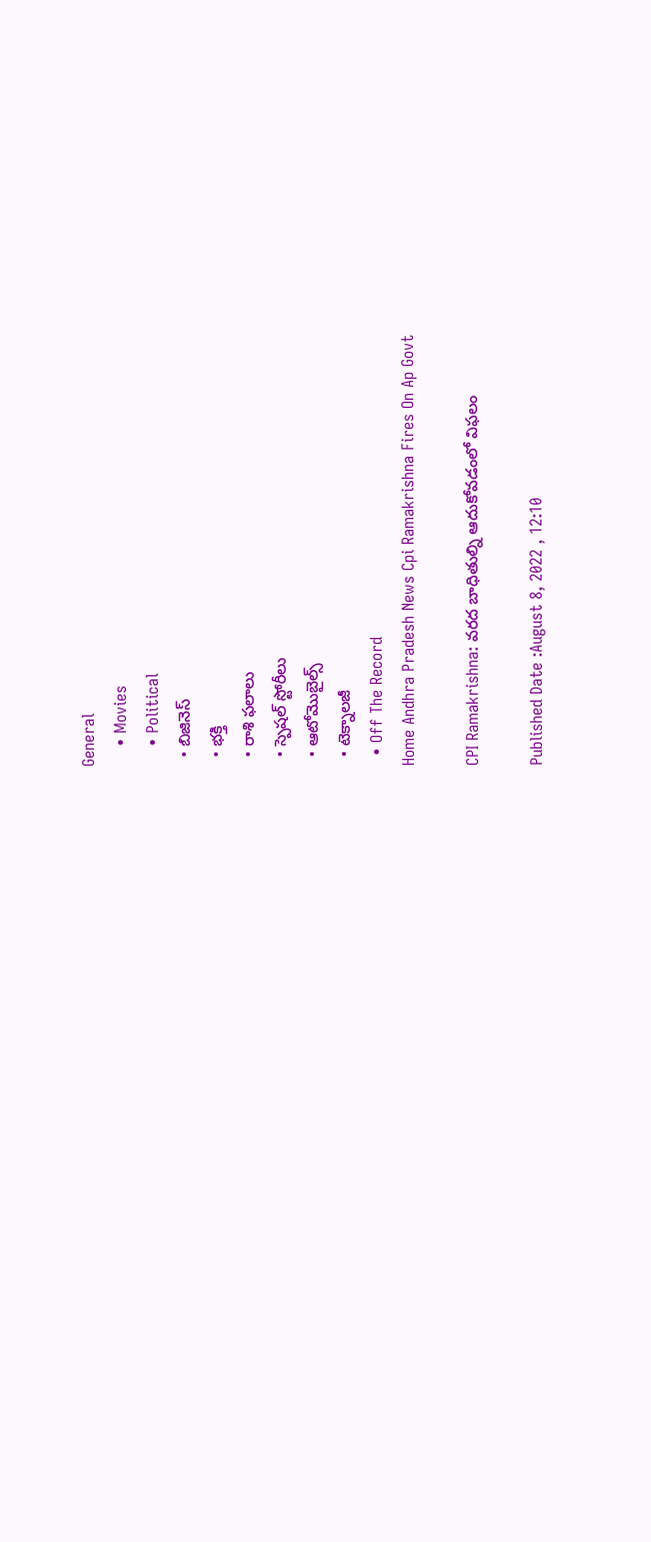General
    • Movies
    • Political
  • బిజినెస్‌
  • భక్తి
  • రాశి ఫలాలు
  • స్పెషల్‌ స్టోరీలు
  • ఆటోమొబైల్స్
  • టెక్నాలజీ
  • Off The Record
Home Andhra Pradesh News Cpi Ramakrishna Fires On Ap Govt

CPI Ramakrishna: వరద బాధితుల్ని ఆదుకోవడంలో విఫలం

Published Date :August 8, 2022 , 12:10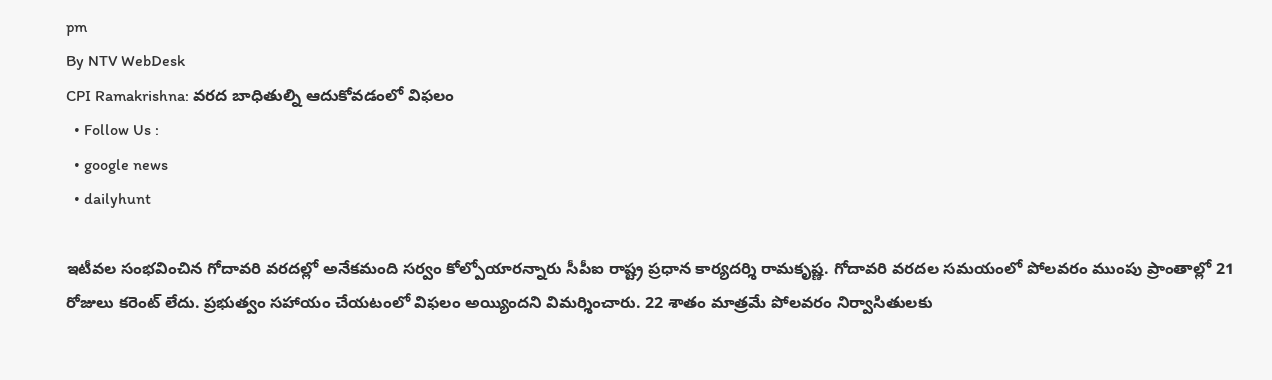pm
By NTV WebDesk
CPI Ramakrishna: వరద బాధితుల్ని ఆదుకోవడంలో విఫలం
  • Follow Us :
  • google news
  • dailyhunt

ఇటీవల సంభవించిన గోదావరి వరదల్లో అనేకమంది సర్వం కోల్పోయారన్నారు సీపీఐ రాష్ట్ర ప్రధాన కార్యదర్శి రామకృష్ణ. గోదావరి వరదల సమయంలో పోలవరం ముంపు ప్రాంతాల్లో 21 రోజులు కరెంట్ లేదు. ప్రభుత్వం సహాయం చేయటంలో విఫలం అయ్యిందని విమర్శించారు. 22 శాతం మాత్రమే పోలవరం నిర్వాసితులకు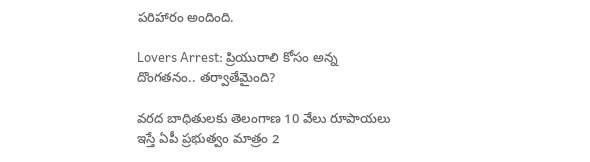పరిహారం అందింది.

Lovers Arrest: ప్రియురాలి కోసం అన్న దొంగతనం.. తర్వాతేమైంది?

వరద బాధితులకు తెలంగాణ 10 వేలు రూపాయలు ఇస్తే ఏపీ ప్రభుత్వం మాత్రం 2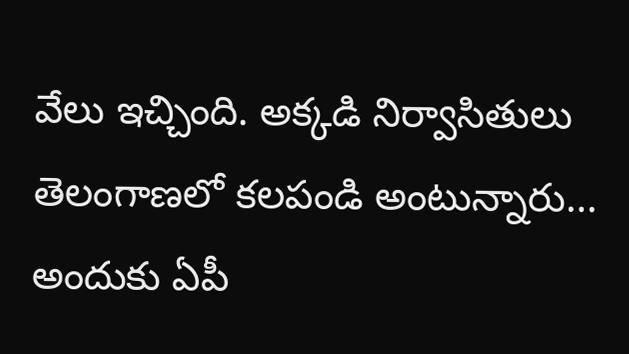వేలు ఇచ్చింది. అక్కడి నిర్వాసితులు తెలంగాణలో కలపండి అంటున్నారు… అందుకు ఏపీ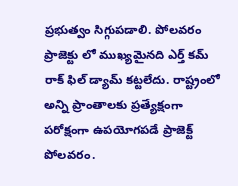ప్రభుత్వం సిగ్గుపడాలి. పోలవరం ప్రాజెక్టు లో ముఖ్యమైనది ఎర్త్ కమ్ రాక్ ఫిల్ డ్యామ్ కట్టలేదు. రాష్ట్రంలో అన్ని ప్రాంతాలకు ప్రత్యేక్షంగా పరోక్షంగా ఉపయోగపడే ప్రాజెక్ట్ పోలవరం.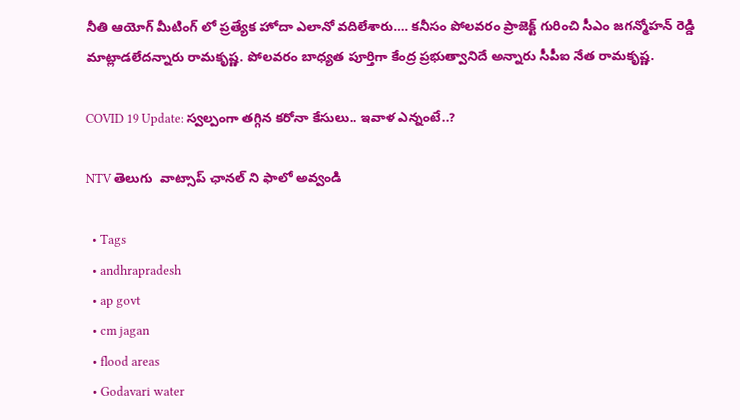నీతి ఆయోగ్ మీటింగ్ లో ప్రత్యేక హోదా ఎలానో వదిలేశారు…. కనీసం పోలవరం ప్రాజెక్ట్ గురించి సీఎం జగన్మోహన్ రెడ్డి మాట్లాడలేదన్నారు రామకృష్ణ. పోలవరం బాధ్యత పూర్తిగా కేంద్ర ప్రభుత్వానిదే అన్నారు సీపీఐ నేత రామకృష్ణ.

COVID 19 Update: స్వల్పంగా తగ్గిన కరోనా కేసులు.. ఇవాళ ఎన్నంటే..?

NTV తెలుగు  వాట్సాప్ ఛానల్ ని ఫాలో అవ్వండి

  • Tags
  • andhrapradesh
  • ap govt
  • cm jagan
  • flood areas
  • Godavari water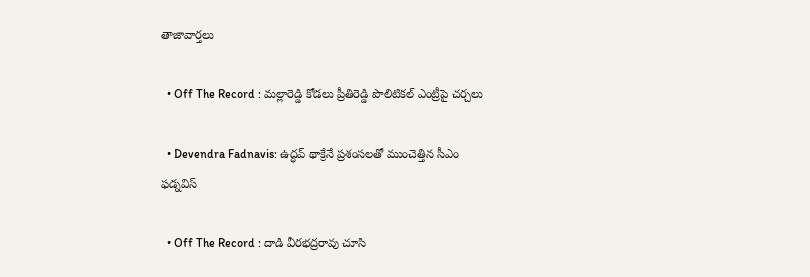తాజావార్తలు

  • Off The Record : మల్లారెడ్డి కోడలు ప్రీతిరెడ్డి పొలిటికల్ ఎంట్రీపై చర్చలు

  • Devendra Fadnavis: ఉద్ధవ్ థాక్రేనే ప్రశంసలతో ముంచెత్తిన సీఎం ఫడ్నవిస్

  • Off The Record : దాడి వీరభద్రరావు చూసి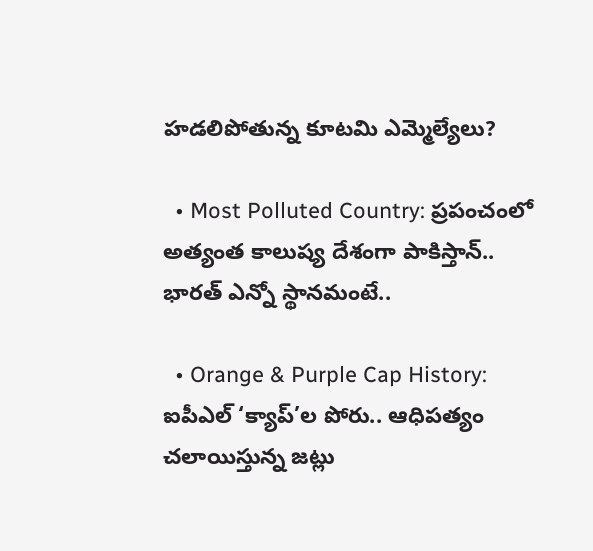హడలిపోతున్న కూటమి ఎమ్మెల్యేలు?

  • Most Polluted Country: ప్రపంచంలో అత్యంత కాలుష్య దేశంగా పాకిస్తాన్.. భారత్ ఎన్నో స్థానమంటే..

  • Orange & Purple Cap History: ఐపీఎల్ ‘క్యాప్’ల పోరు.. ఆధిపత్యం చలాయిస్తున్న జట్లు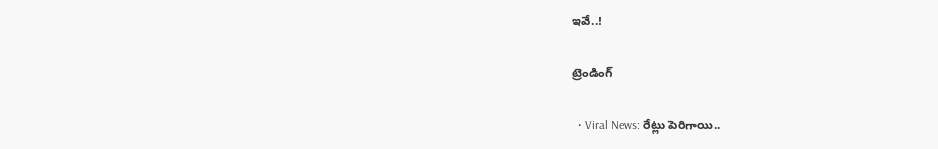ఇవే..!

ట్రెండింగ్‌

  • Viral News: రేట్లు పెరిగాయి..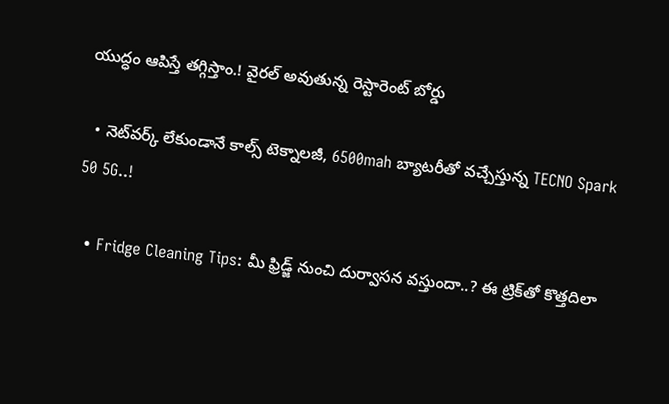యుద్ధం ఆపిస్తే తగ్గిస్తాం.! వైరల్ అవుతున్న రెస్టారెంట్ బోర్డు

  • నెట్‌వర్క్ లేకుండానే కాల్స్ టెక్నాలజీ, 6500mah బ్యాటరీతో వచ్చేస్తున్న TECNO Spark 50 5G..!

  • Fridge Cleaning Tips: మీ ఫ్రిడ్జ్ నుంచి దుర్వాసన వస్తుందా..? ఈ ట్రిక్‌తో కొత్తదిలా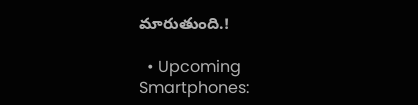మారుతుంది.!

  • Upcoming Smartphones: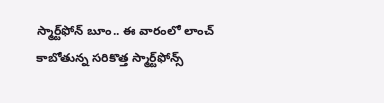స్మార్ట్‌ఫోన్ బూం.. ఈ వారంలో లాంచ్ కాబోతున్న సరికొత్త స్మార్ట్‌ఫోన్స్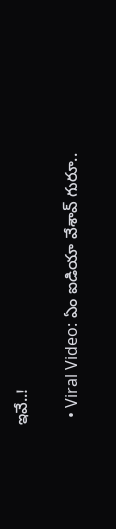ఇవే..!

  • Viral Video: ఏం ఐడియా వేశావ్ గురూ..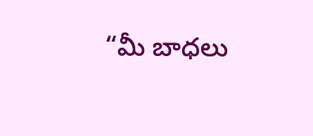“మీ బాధలు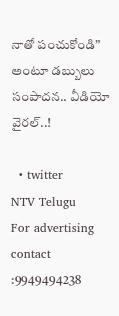నాతో పంచుకోండి” అంటూ డబ్బులు సంపాదన.. వీడియో వైరల్..!

  • twitter
NTV Telugu
For advertising contact :9949494238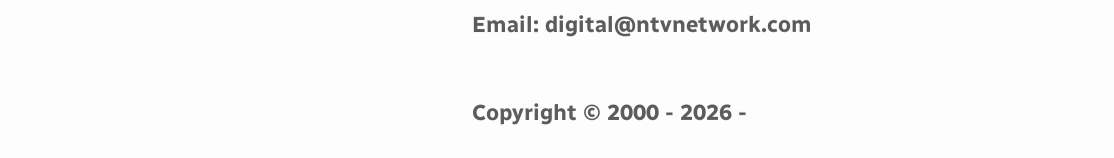Email: digital@ntvnetwork.com

Copyright © 2000 - 2026 -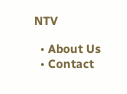NTV

  • About Us
  • Contact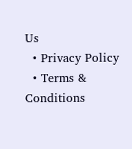Us
  • Privacy Policy
  • Terms & Conditions